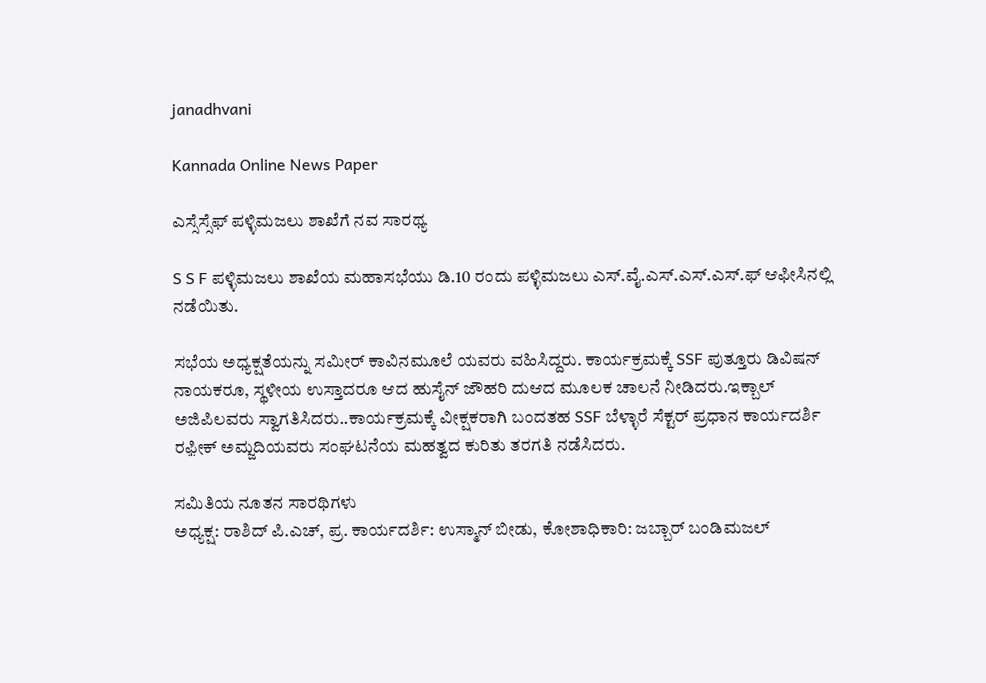janadhvani

Kannada Online News Paper

ಎಸ್ಸೆಸ್ಸೆಫ್ ಪಳ್ಳಿಮಜಲು ಶಾಖೆಗೆ ನವ ಸಾರಥ್ಯ

S S F ಪಳ್ಳಿಮಜಲು ಶಾಖೆಯ ಮಹಾಸಭೆಯು ಡಿ.10 ರಂದು ಪಳ್ಳಿಮಜಲು ಎಸ್.ವೈ.ಎಸ್.ಎಸ್.ಎಸ್.ಫ್ ಆಫೀಸಿನಲ್ಲಿ ನಡೆಯಿತು.

ಸಭೆಯ ಅಧ್ಯಕ್ಷತೆಯನ್ನು ಸಮೀರ್ ಕಾವಿನಮೂಲೆ ಯವರು ವಹಿಸಿದ್ದರು. ಕಾರ್ಯಕ್ರಮಕ್ಕೆ SSF ಪುತ್ತೂರು ಡಿವಿಷನ್ ನಾಯಕರೂ, ಸ್ಥಳೀಯ ಉಸ್ತಾದರೂ ಆದ ಹುಸೈನ್ ಜೌಹರಿ ದುಆದ ಮೂಲಕ ಚಾಲನೆ ನೀಡಿದರು.ಇಕ್ಬಾಲ್ ಅಜಿಪಿಲವರು ಸ್ವಾಗತಿಸಿದರು..ಕಾರ್ಯಕ್ರಮಕ್ಕೆ ವೀಕ್ಷಕರಾಗಿ ಬಂದತಹ SSF ಬೆಳ್ಳಾರೆ ಸೆಕ್ಟರ್ ಪ್ರಧಾನ ಕಾರ್ಯದರ್ಶಿ ರಫ಼ೀಕ್ ಅಮ್ಜದಿಯವರು ಸಂಘಟನೆಯ ಮಹತ್ವದ ಕುರಿತು ತರಗತಿ ನಡೆಸಿದರು.

ಸಮಿತಿಯ ನೂತನ ಸಾರಥಿಗಳು
ಅಧ್ಯಕ್ಷ: ರಾಶಿದ್ ಪಿ.ಎಚ್, ಪ್ರ. ಕಾರ್ಯದರ್ಶಿ: ಉಸ್ಮಾನ್ ಬೀಡು, ಕೋಶಾಧಿಕಾರಿ: ಜಬ್ಬಾರ್ ಬಂಡಿಮಜಲ್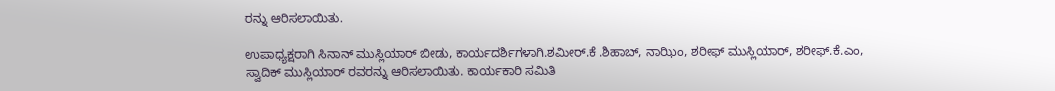ರನ್ನು ಆರಿಸಲಾಯಿತು.

ಉಪಾಧ್ಯಕ್ಷರಾಗಿ ಸಿನಾನ್ ಮುಸ್ಲಿಯಾರ್ ಬೀಡು, ಕಾರ್ಯದರ್ಶಿಗಳಾಗಿ.ಶಮೀರ್.ಕೆ .ಶಿಹಾಬ್, ನಾಝಿಂ, ಶರೀಫ್ ಮುಸ್ಲಿಯಾರ್, ಶರೀಫ್.ಕೆ.ಎಂ, ಸ್ವಾದಿಕ್ ಮುಸ್ಲಿಯಾರ್ ರವರನ್ನು ಆರಿಸಲಾಯಿತು. ಕಾರ್ಯಕಾರಿ ಸಮಿತಿ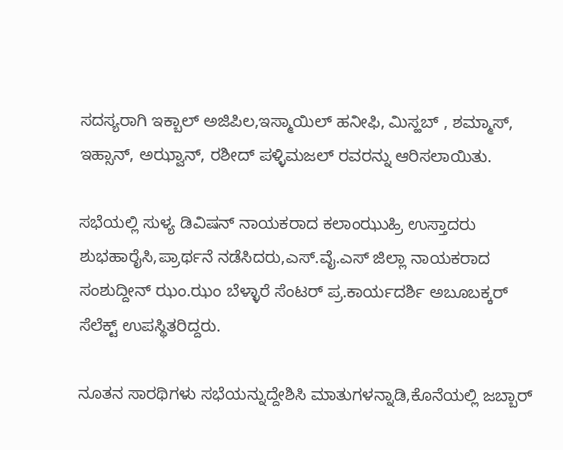ಸದಸ್ಯರಾಗಿ ಇಕ್ಬಾಲ್ ಅಜಿಪಿಲ,ಇಸ್ಮಾಯಿಲ್ ಹನೀಫಿ, ಮಿಸ್ಹಬ್ , ಶಮ್ಮಾಸ್, ಇಹ್ಸಾನ್, ಅಝ್ವಾನ್, ರಶೀದ್ ಪಳ್ಳಿಮಜಲ್ ರವರನ್ನು ಆರಿಸಲಾಯಿತು.

ಸಭೆಯಲ್ಲಿ ಸುಳ್ಯ ಡಿವಿಷನ್ ನಾಯಕರಾದ ಕಲಾಂಝುಹ್ರಿ ಉಸ್ತಾದರು ಶುಭಹಾರೈಸಿ,ಪ್ರಾರ್ಥನೆ ನಡೆಸಿದರು,ಎಸ್.ವೈ.ಎಸ್ ಜಿಲ್ಲಾ ನಾಯಕರಾದ ಸಂಶುದ್ದೀನ್ ಝಂ.ಝಂ ಬೆಳ್ಳಾರೆ ಸೆಂಟರ್ ಪ್ರ.ಕಾರ್ಯದರ್ಶಿ ಅಬೂಬಕ್ಕರ್ ಸೆಲೆಕ್ಟ್ ಉಪಸ್ಥಿತರಿದ್ದರು.

ನೂತನ ಸಾರಥಿಗಳು ಸಭೆಯನ್ನುದ್ದೇಶಿಸಿ ಮಾತುಗಳನ್ನಾಡಿ,ಕೊನೆಯಲ್ಲಿ ಜಬ್ಬಾರ್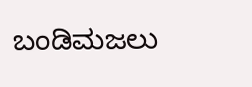ಬಂಡಿಮಜಲು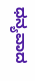ಧನ್ಯವಾದ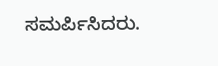ಸಮರ್ಪಿಸಿದರು.